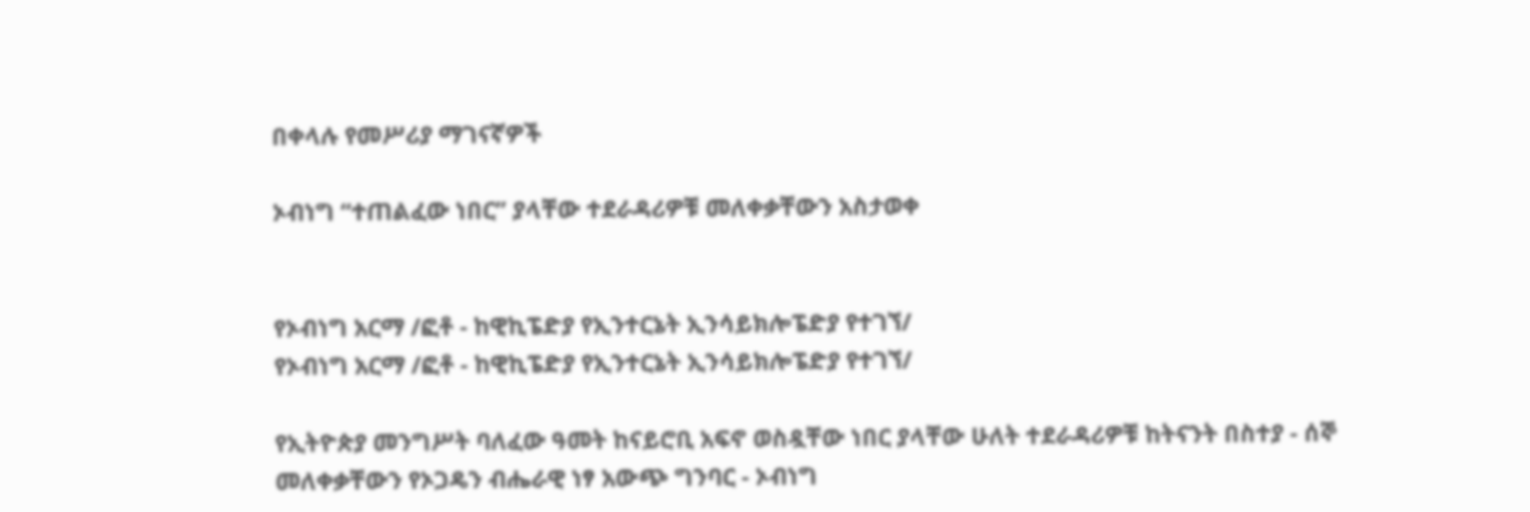በቀላሉ የመሥሪያ ማገናኛዎች

ኦብነግ “ተጠልፈው ነበር” ያላቸው ተደራዳሪዎቹ መለቀቃቸውን አስታወቀ


የኦብነግ አርማ /ፎቶ - ከዊኪፔድያ የኢንተርኔት ኢንሳይክሎፔድያ የተገኘ/
የኦብነግ አርማ /ፎቶ - ከዊኪፔድያ የኢንተርኔት ኢንሳይክሎፔድያ የተገኘ/

የኢትዮጵያ መንግሥት ባለፈው ዓመት ከናይሮቢ አፍኖ ወስዷቸው ነበር ያላቸው ሁለት ተደራዳሪዎቹ ከትናንት በስተያ - ሰኞ መለቀቃቸውን የኦጋዴን ብሔራዊ ነፃ አውጭ ግንባር - ኦብነግ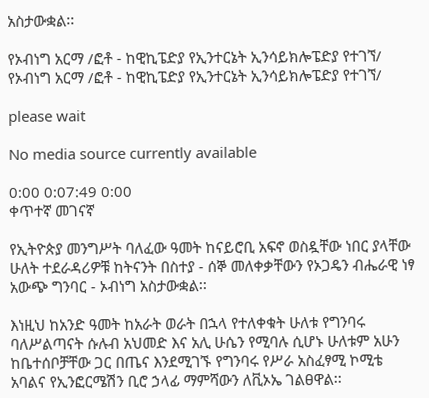አስታውቋል፡፡

የኦብነግ አርማ /ፎቶ - ከዊኪፔድያ የኢንተርኔት ኢንሳይክሎፔድያ የተገኘ/
የኦብነግ አርማ /ፎቶ - ከዊኪፔድያ የኢንተርኔት ኢንሳይክሎፔድያ የተገኘ/

please wait

No media source currently available

0:00 0:07:49 0:00
ቀጥተኛ መገናኛ

የኢትዮጵያ መንግሥት ባለፈው ዓመት ከናይሮቢ አፍኖ ወስዷቸው ነበር ያላቸው ሁለት ተደራዳሪዎቹ ከትናንት በስተያ - ሰኞ መለቀቃቸውን የኦጋዴን ብሔራዊ ነፃ አውጭ ግንባር - ኦብነግ አስታውቋል፡፡

እነዚህ ከአንድ ዓመት ከአራት ወራት በኋላ የተለቀቁት ሁለቱ የግንባሩ ባለሥልጣናት ሱሉብ አህመድ እና አሊ ሁሴን የሚባሉ ሲሆኑ ሁለቱም አሁን ከቤተሰቦቻቸው ጋር በጤና እንደሚገኙ የግንባሩ የሥራ አስፈፃሚ ኮሚቴ አባልና የኢንፎርሜሽን ቢሮ ኃላፊ ማምሻውን ለቪኦኤ ገልፀዋል፡፡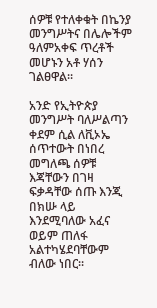ሰዎቹ የተለቀቁት በኬንያ መንግሥትና በሌሎችም ዓለምአቀፍ ጥረቶች መሆኑን አቶ ሃሰን ገልፀዋል፡፡

አንድ የኢትዮጵያ መንግሥት ባለሥልጣን ቀደም ሲል ለቪኦኤ ሰጥተውት በነበረ መግለጫ ሰዎቹ እጃቸውን በገዛ ፍቃዳቸው ሰጡ እንጂ በክሡ ላይ እንደሚባለው አፈና ወይም ጠለፋ አልተካሄደባቸውም ብለው ነበር፡፡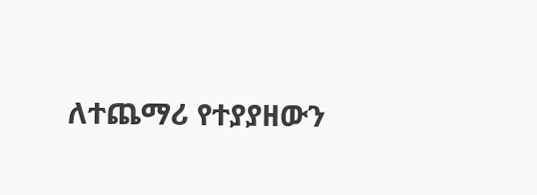ለተጨማሪ የተያያዘውን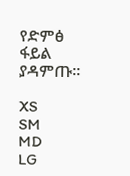የድምፅ ፋይል ያዳምጡ፡፡

XS
SM
MD
LG